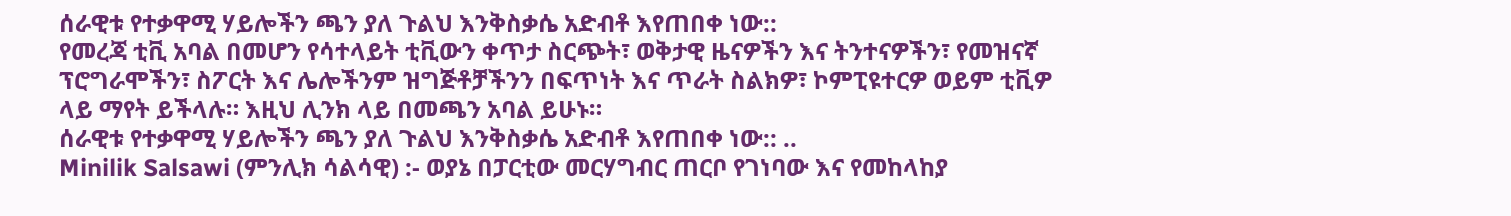ሰራዊቱ የተቃዋሚ ሃይሎችን ጫን ያለ ጉልህ እንቅስቃሴ አድብቶ እየጠበቀ ነው::
የመረጃ ቲቪ አባል በመሆን የሳተላይት ቲቪውን ቀጥታ ስርጭት፣ ወቅታዊ ዜናዎችን እና ትንተናዎችን፣ የመዝናኛ ፕሮግራሞችን፣ ስፖርት እና ሌሎችንም ዝግጅቶቻችንን በፍጥነት እና ጥራት ስልክዎ፣ ኮምፒዩተርዎ ወይም ቲቪዎ ላይ ማየት ይችላሉ። እዚህ ሊንክ ላይ በመጫን አባል ይሁኑ።
ሰራዊቱ የተቃዋሚ ሃይሎችን ጫን ያለ ጉልህ እንቅስቃሴ አድብቶ እየጠበቀ ነው:: ..
Minilik Salsawi (ምንሊክ ሳልሳዊ) :- ወያኔ በፓርቲው መርሃግብር ጠርቦ የገነባው እና የመከላከያ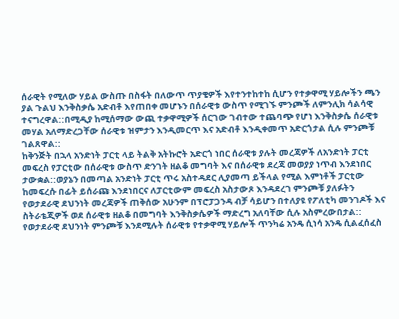ሰራዊት የሚለው ሃይል ውስጡ በስፋት በለውጥ ጥያቄዎች እየተንተከተከ ሲሆን የተቃዋሚ ሃይሎችን ጫን ያል ጉልህ እንቅስቃሴ አድብቶ እየጠበቀ መሆኑን በሰራዊቱ ውስጥ የሚገኙ ምንጮች ለምንሊክ ሳልሳዊ ተናግረዋል::በሚዲያ ከሚሰማው ውጪ ተቃዋሚዎች ሰርገው ገብተው ተጨባጭ የሆነ እንቅስቃሴ ሰራዊቱ መሃል አለማድረጋቸው ሰራዊቱ ዝምታን እንዲመርጥ እና አድብቶ እንዲቀመጥ አድርጎታል ሲሉ ምንጮቹ ገልጸዋል::
ከቅንጅት በኋላ አንድነት ፓርቲ ላይ ትልቅ አትኩሮት አድርጎ ነበር ሰራዊቱ ያሉት መረጃዎች ለአንድነት ፓርቲ መፍረስ የፓርቲው በሰራዊቱ ውስጥ ድንገት ዘልቆ መግባት እና በሰራዊቱ ደረጃ መወያያ ነጥብ እንደነበር ታውቋል::ወያኔን በመጣል አንድነት ፓርቲ ጥሩ አስተዳደር ሊያመጣ ይችላል የሚል እምነቶች ፓርቲው ከመፍረሱ በፊት ይሰራጩ እንደነበርና ለፓርቲውም መፍረስ አስታውጾ እንዳደረገ ምንጮቹ ያለፉትን የወታደራዊ ደህንነት መረጃዎች ጠቅሰው አሁንም በፕሮፓጋንዳ ብቻ ሳይሆን በተለያዩ የፖለቲካ መንገዶች እና ስትራቴጂዎች ወደ ሰራዊቱ ዘልቆ በመግባት እንቅስቃሴዎች ማድረግ አለባቸው ሲሉ አስምረውበታል::
የወታደራዊ ደህንነት ምንጮቹ እንደሚሉት ሰራዊቱ የተቃዋሚ ሃይሎች ጥንካሬ አንዴ ሲነሳ አንዴ ሲልፈሰፈስ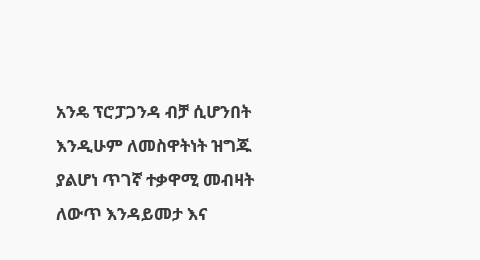አንዴ ፕሮፓጋንዳ ብቻ ሲሆንበት እንዲሁም ለመስዋትነት ዝግጁ ያልሆነ ጥገኛ ተቃዋሚ መብዛት ለውጥ እንዳይመታ እና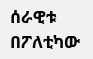ሰራዊቱ በፖለቲካው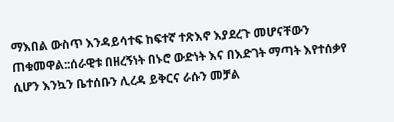ማእበል ውስጥ እንዳይሳተፍ ከፍተኛ ተጽእኖ እያደረጉ መሆናቸውን ጠቁመዋል::ሰራዊቱ በዘረኝነት በኑሮ ውድነት እና በእድገት ማጣት እየተሰቃየ ሲሆን እንኳን ቤተሰቡን ሊረዳ ይቅርና ራሱን መቻል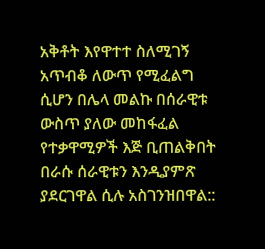አቅቶት እየዋተተ ስለሚገኝ አጥብቆ ለውጥ የሚፈልግ ሲሆን በሌላ መልኩ በሰራዊቱ ውስጥ ያለው መከፋፈል የተቃዋሚዎች እጅ ቢጠልቅበት በራሱ ሰራዊቱን እንዲያምጽ ያደርገዋል ሲሉ አስገንዝበዋል::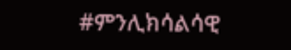#ምንሊክሳልሳዊ